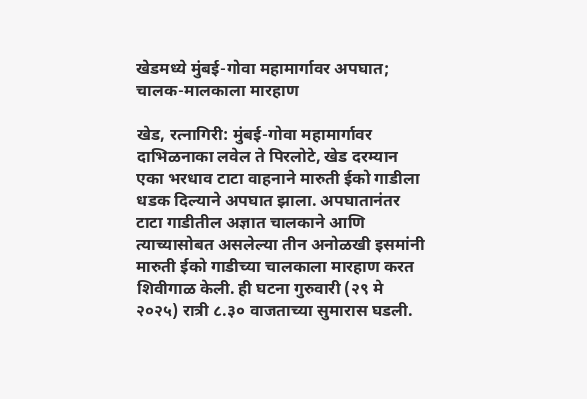खेडमध्ये मुंबई-गोवा महामार्गावर अपघात; चालक-मालकाला मारहाण

खेड, रत्नागिरी: मुंबई-गोवा महामार्गावर दाभिळनाका लवेल ते पिरलोटे, खेड दरम्यान एका भरधाव टाटा वाहनाने मारुती ईको गाडीला धडक दिल्याने अपघात झाला. अपघातानंतर टाटा गाडीतील अज्ञात चालकाने आणि त्याच्यासोबत असलेल्या तीन अनोळखी इसमांनी मारुती ईको गाडीच्या चालकाला मारहाण करत शिवीगाळ केली. ही घटना गुरुवारी (२९ मे २०२५) रात्री ८.३० वाजताच्या सुमारास घडली.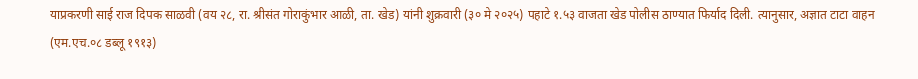याप्रकरणी साई राज दिपक साळवी (वय २८, रा. श्रीसंत गोराकुंभार आळी, ता. खेड) यांनी शुक्रवारी (३० मे २०२५) पहाटे १.५३ वाजता खेड पोलीस ठाण्यात फिर्याद दिली. त्यानुसार, अज्ञात टाटा वाहन (एम.एच.०८ डब्लू १९१३)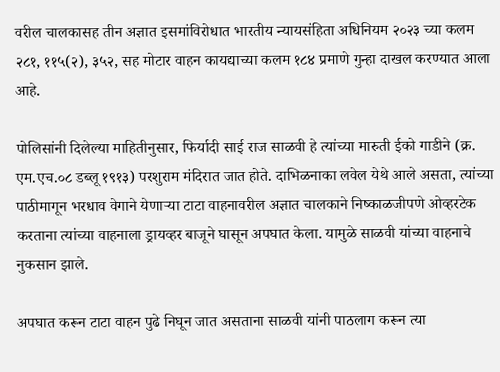वरील चालकासह तीन अज्ञात इसमांविरोधात भारतीय न्यायसंहिता अधिनियम २०२३ च्या कलम २८१, ११५(२), ३५२, सह मोटार वाहन कायद्याच्या कलम १८४ प्रमाणे गुन्हा दाखल करण्यात आला आहे.

पोलिसांनी दिलेल्या माहितीनुसार, फिर्यादी साई राज साळवी हे त्यांच्या मारुती ईको गाडीने (क्र. एम.एच.०८ डब्लू १९१३) परशुराम मंदिरात जात होते. दाभिळनाका लवेल येथे आले असता, त्यांच्या पाठीमागून भरधाव वेगाने येणाऱ्या टाटा वाहनावरील अज्ञात चालकाने निष्काळजीपणे ओव्हरटेक करताना त्यांच्या वाहनाला ड्रायव्हर बाजूने घासून अपघात केला. यामुळे साळवी यांच्या वाहनाचे नुकसान झाले.

अपघात करून टाटा वाहन पुढे निघून जात असताना साळवी यांनी पाठलाग करून त्या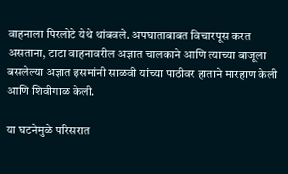वाहनाला पिरलोटे येथे थांबवले. अपघाताबाबत विचारपूस करत असताना, टाटा वाहनावरील अज्ञात चालकाने आणि त्याच्या बाजूला बसलेल्या अज्ञात इसमांनी साळवी यांच्या पाठीवर हाताने मारहाण केली आणि शिवीगाळ केली.

या घटनेमुळे परिसरात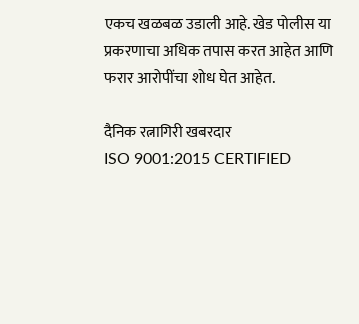एकच खळबळ उडाली आहे. खेड पोलीस या प्रकरणाचा अधिक तपास करत आहेत आणि फरार आरोपींचा शोध घेत आहेत.

दैनिक रत्नागिरी खबरदार
ISO 9001:2015 CERTIFIED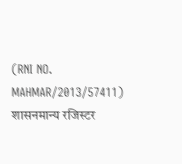(RNI NO. MAHMAR/2013/57411)
शासनमान्य रजिस्टर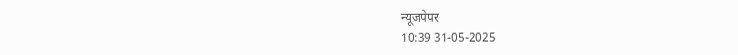न्यूजपेपर
10:39 31-05-2025